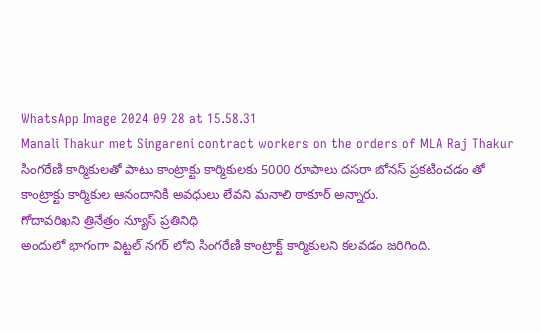WhatsApp Image 2024 09 28 at 15.58.31
Manali Thakur met Singareni contract workers on the orders of MLA Raj Thakur
సింగరేణి కార్మికులతో పాటు కాంట్రాక్టు కార్మికులకు 5000 రూపాలు దసరా బోనస్ ప్రకటించడం తో కాంట్రాక్టు కార్మికుల ఆనందానికి అవధులు లేవని మనాలి ఠాకూర్ అన్నారు.
గోదావరిఖని త్రినేత్రం న్యూస్ ప్రతినిధి
అందులో భాగంగా విట్టల్ నగర్ లోని సింగరేణి కాంట్రాక్ట్ కార్మికులని కలవడం జరిగింది.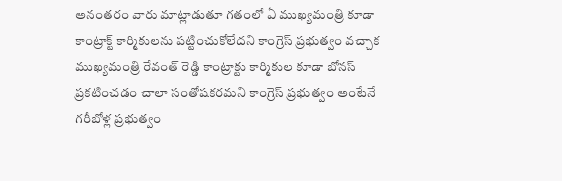అనంతరం వారు మాట్లాడుతూ గతంలో ఏ ముఖ్యమంత్రి కూడా కాంట్రాక్ట్ కార్మికులను పట్టించుకోలేదని కాంగ్రెస్ ప్రభుత్వం వచ్చాక ముఖ్యమంత్రి రేవంత్ రెడ్డి కాంట్రాక్టు కార్మికుల కూడా బోనస్ ప్రకటించడం చాలా సంతోషకరమని కాంగ్రెస్ ప్రభుత్వం అంటేనే గరీబోళ్ల ప్రభుత్వం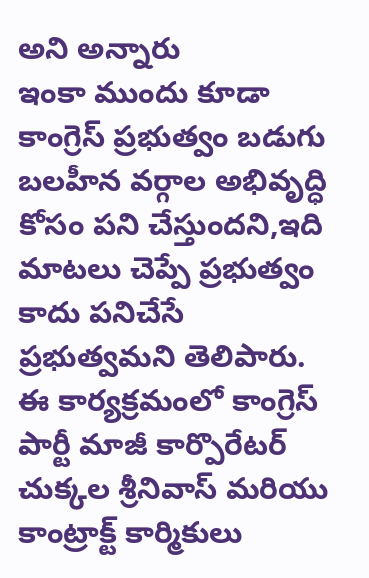అని అన్నారు
ఇంకా ముందు కూడా కాంగ్రెస్ ప్రభుత్వం బడుగు బలహీన వర్గాల అభివృద్ధి కోసం పని చేస్తుందని,ఇది మాటలు చెప్పే ప్రభుత్వం కాదు పనిచేసే ప్రభుత్వమని తెలిపారు.
ఈ కార్యక్రమంలో కాంగ్రెస్ పార్టీ మాజీ కార్పొరేటర్ చుక్కల శ్రీనివాస్ మరియు కాంట్రాక్ట్ కార్మికులు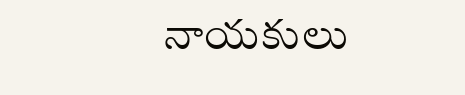నాయకులు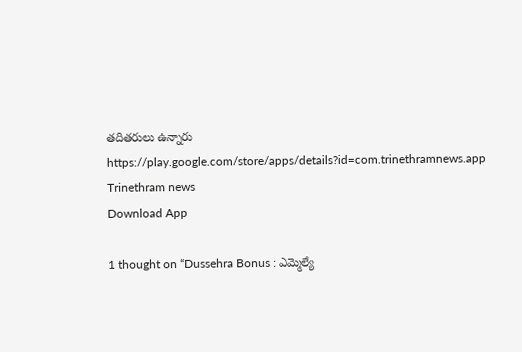తదితరులు ఉన్నారు
https://play.google.com/store/apps/details?id=com.trinethramnews.app
Trinethram news
Download App

1 thought on “Dussehra Bonus : ఎమ్మెల్యే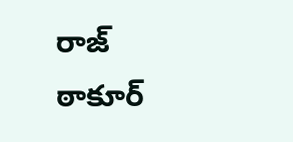రాజ్ ఠాకూర్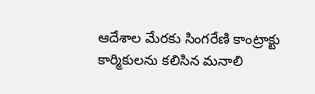ఆదేశాల మేరకు సింగరేణి కాంట్రాక్టు కార్మికులను కలిసిన మనాలి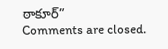ఠాకూర్”
Comments are closed.